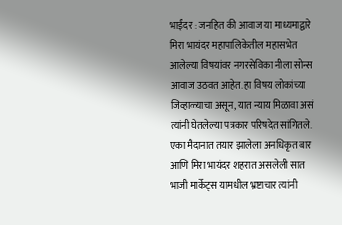भाईंदर : जनहित की आवाज या माध्यमाद्वारे मिरा भायंदर महापालिकेतील महासभेत आलेल्या विषयांवर नगरसेविका नीला सोन्स आवाज उठवत आहेत. हा विषय लोकांच्या जिव्हाळ्याचा असून, यात न्याय मिळावा असं त्यांनी घेतलेल्या पत्रकार परिषदेत सांगितले. एका मैदानात तयार झालेला अनधिकृत बार आणि मिरा भायंदर शहरात असलेली सात भाजी मार्केट्स यामधील भ्रष्टाचार त्यांनी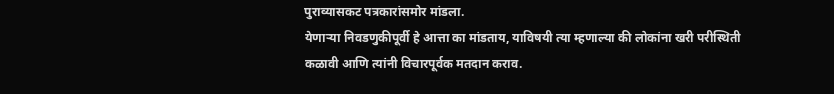पुराव्यासकट पत्रकारांसमोर मांडला.
येणाऱ्या निवडणुकीपूर्वी हे आत्ता का मांडताय, याविषयी त्या म्हणाल्या की लोकांना खरी परीस्थिती कळावी आणि त्यांनी विचारपूर्वक मतदान कराव.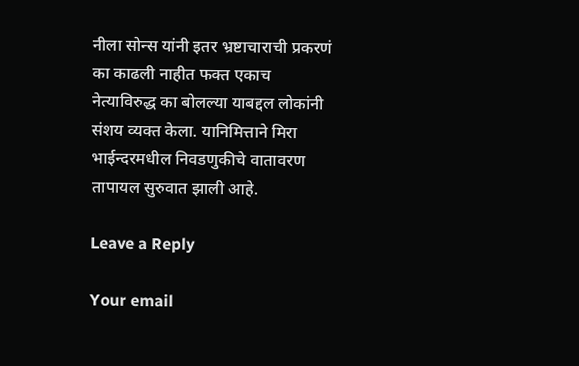नीला सोन्स यांनी इतर भ्रष्टाचाराची प्रकरणं का काढली नाहीत फक्त एकाच नेत्याविरुद्ध का बोलल्या याबद्दल लोकांनी संशय व्यक्त केला. यानिमित्ताने मिरा भाईन्दरमधील निवडणुकीचे वातावरण तापायल सुरुवात झाली आहे.

Leave a Reply

Your email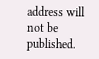address will not be published.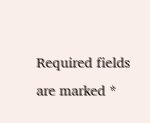Required fields are marked *